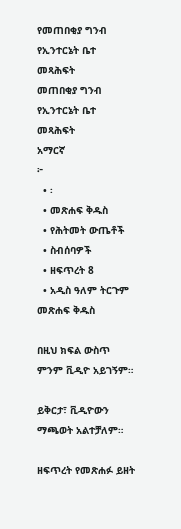የመጠበቂያ ግንብ የኢንተርኔት ቤተ መጻሕፍት
መጠበቂያ ግንብ
የኢንተርኔት ቤተ መጻሕፍት
አማርኛ
፦
  • ፡
  • መጽሐፍ ቅዱስ
  • የሕትመት ውጤቶች
  • ስብሰባዎች
  • ዘፍጥረት 8
  • አዲስ ዓለም ትርጉም መጽሐፍ ቅዱስ

በዚህ ክፍል ውስጥ ምንም ቪዲዮ አይገኝም።

ይቅርታ፣ ቪዲዮውን ማጫወት አልተቻለም።

ዘፍጥረት የመጽሐፉ ይዘት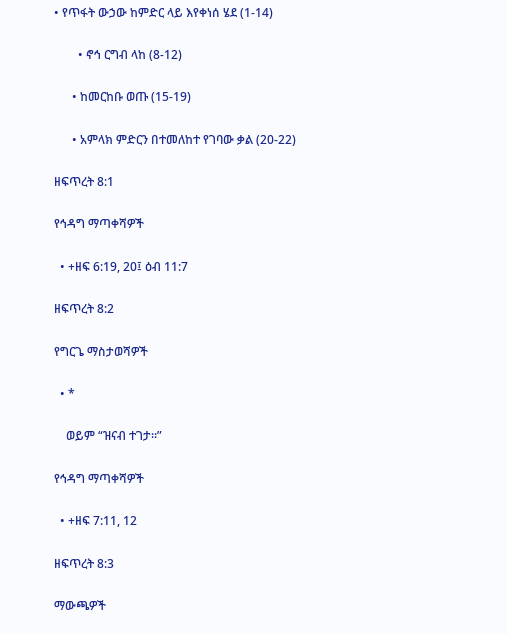• የጥፋት ውኃው ከምድር ላይ እየቀነሰ ሄደ (1-14)

        • ኖኅ ርግብ ላከ (8-12)

      • ከመርከቡ ወጡ (15-19)

      • አምላክ ምድርን በተመለከተ የገባው ቃል (20-22)

ዘፍጥረት 8:1

የኅዳግ ማጣቀሻዎች

  • +ዘፍ 6:19, 20፤ ዕብ 11:7

ዘፍጥረት 8:2

የግርጌ ማስታወሻዎች

  • *

    ወይም “ዝናብ ተገታ።”

የኅዳግ ማጣቀሻዎች

  • +ዘፍ 7:11, 12

ዘፍጥረት 8:3

ማውጫዎች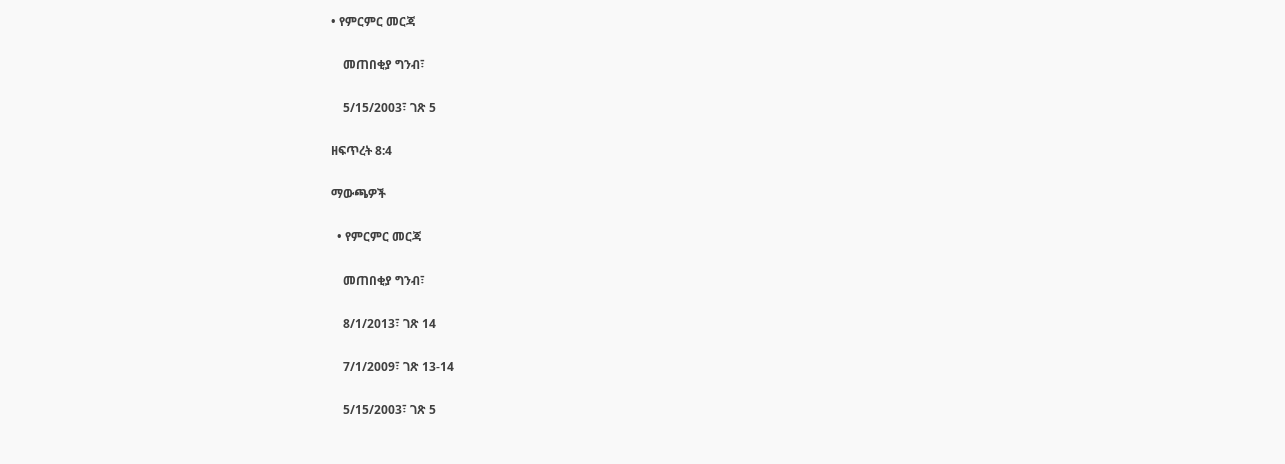• የምርምር መርጃ

    መጠበቂያ ግንብ፣

    5/15/2003፣ ገጽ 5

ዘፍጥረት 8:4

ማውጫዎች

  • የምርምር መርጃ

    መጠበቂያ ግንብ፣

    8/1/2013፣ ገጽ 14

    7/1/2009፣ ገጽ 13-14

    5/15/2003፣ ገጽ 5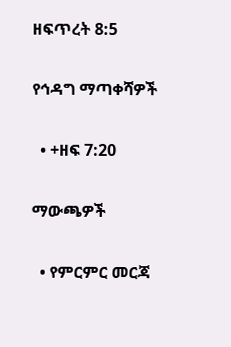ዘፍጥረት 8:5

የኅዳግ ማጣቀሻዎች

  • +ዘፍ 7:20

ማውጫዎች

  • የምርምር መርጃ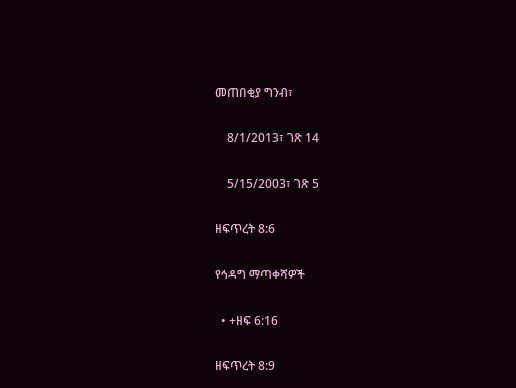መጠበቂያ ግንብ፣

    8/1/2013፣ ገጽ 14

    5/15/2003፣ ገጽ 5

ዘፍጥረት 8:6

የኅዳግ ማጣቀሻዎች

  • +ዘፍ 6:16

ዘፍጥረት 8:9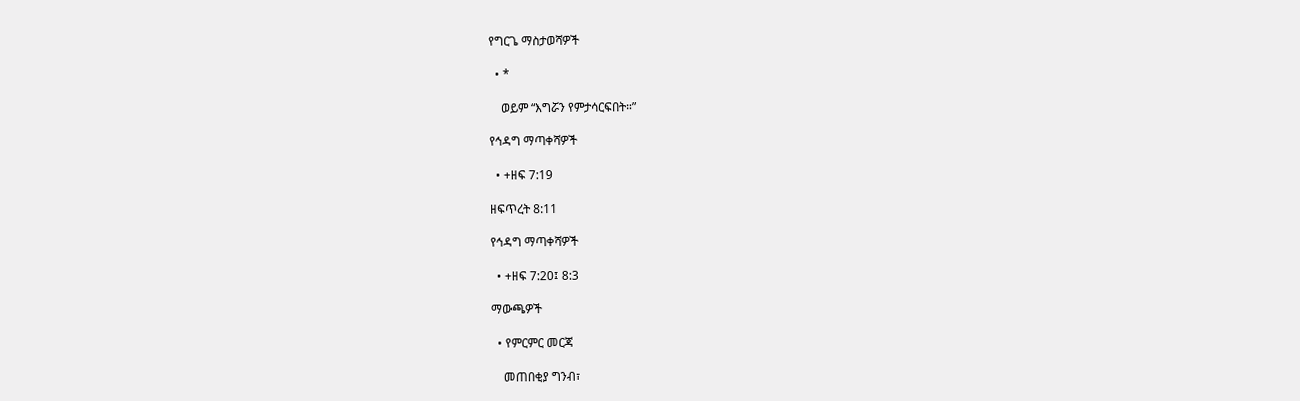የግርጌ ማስታወሻዎች

  • *

    ወይም “እግሯን የምታሳርፍበት።”

የኅዳግ ማጣቀሻዎች

  • +ዘፍ 7:19

ዘፍጥረት 8:11

የኅዳግ ማጣቀሻዎች

  • +ዘፍ 7:20፤ 8:3

ማውጫዎች

  • የምርምር መርጃ

    መጠበቂያ ግንብ፣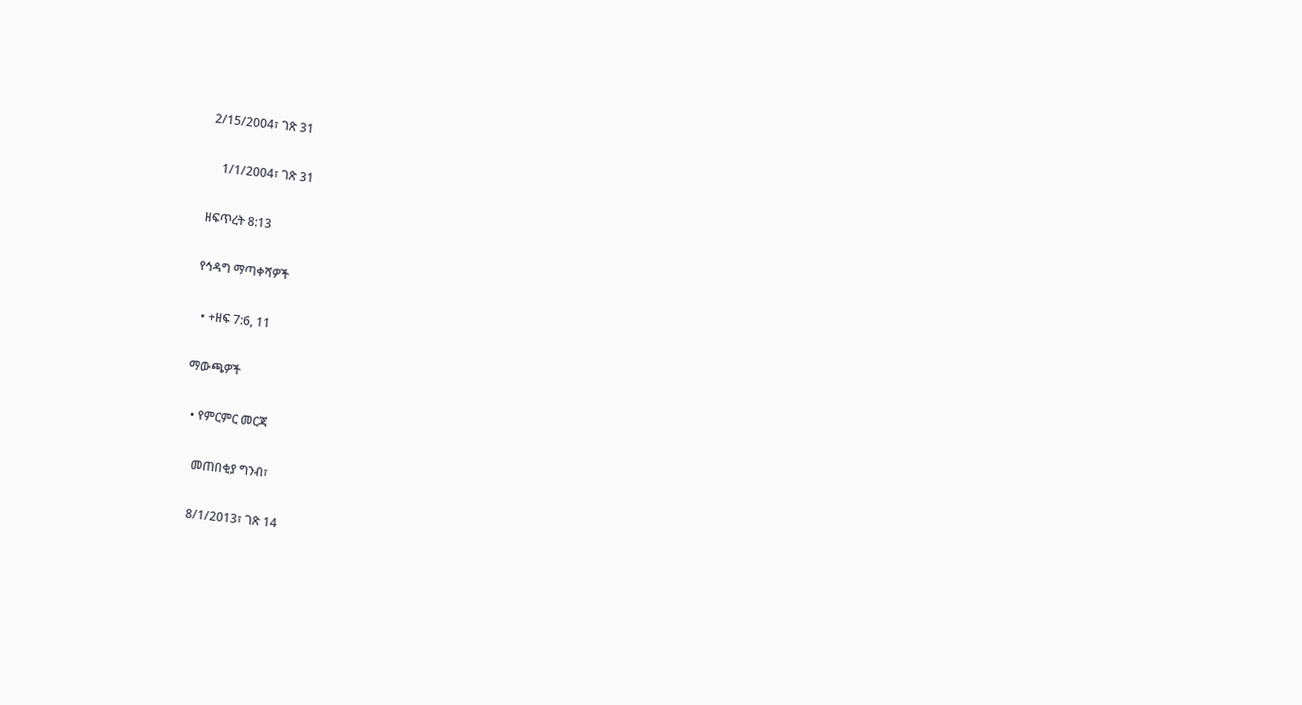2/15/2004፣ ገጽ 31

    1/1/2004፣ ገጽ 31

ዘፍጥረት 8:13

የኅዳግ ማጣቀሻዎች

  • +ዘፍ 7:6, 11

ማውጫዎች

  • የምርምር መርጃ

    መጠበቂያ ግንብ፣

    8/1/2013፣ ገጽ 14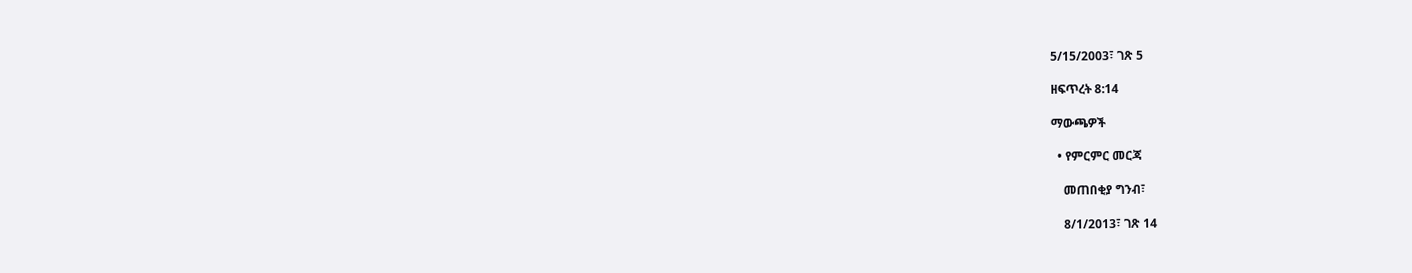5/15/2003፣ ገጽ 5

ዘፍጥረት 8:14

ማውጫዎች

  • የምርምር መርጃ

    መጠበቂያ ግንብ፣

    8/1/2013፣ ገጽ 14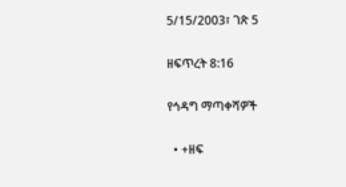5/15/2003፣ ገጽ 5

ዘፍጥረት 8:16

የኅዳግ ማጣቀሻዎች

  • +ዘፍ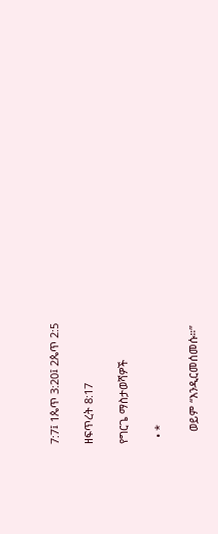7:7፤ 1ጴጥ 3:20፤ 2ጴጥ 2:5

ዘፍጥረት 8:17

የግርጌ ማስታወሻዎች

  • *

    ወይም “እንዲርመሰመሱ።”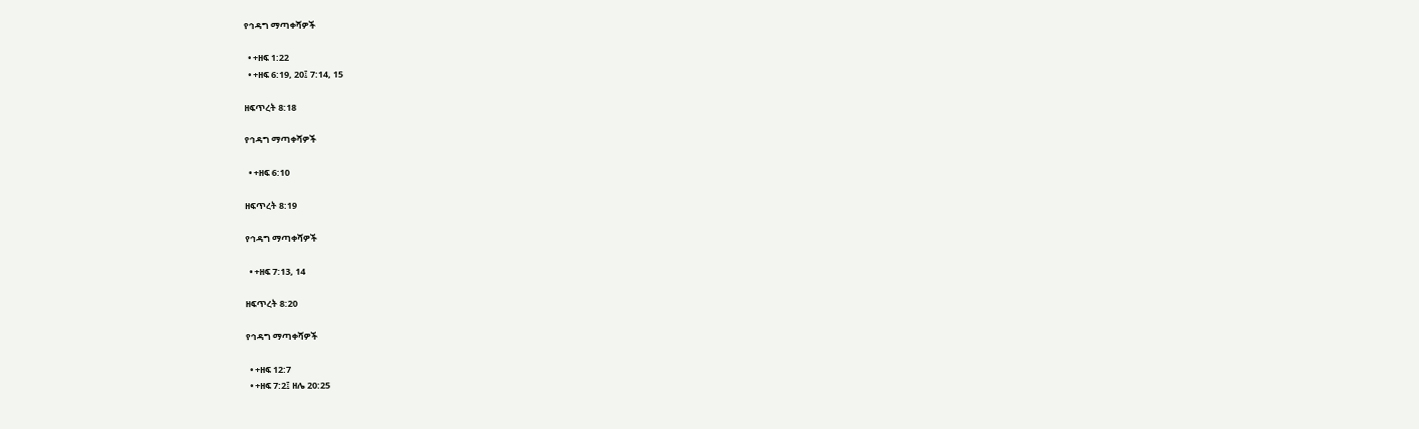የኅዳግ ማጣቀሻዎች

  • +ዘፍ 1:22
  • +ዘፍ 6:19, 20፤ 7:14, 15

ዘፍጥረት 8:18

የኅዳግ ማጣቀሻዎች

  • +ዘፍ 6:10

ዘፍጥረት 8:19

የኅዳግ ማጣቀሻዎች

  • +ዘፍ 7:13, 14

ዘፍጥረት 8:20

የኅዳግ ማጣቀሻዎች

  • +ዘፍ 12:7
  • +ዘፍ 7:2፤ ዘሌ 20:25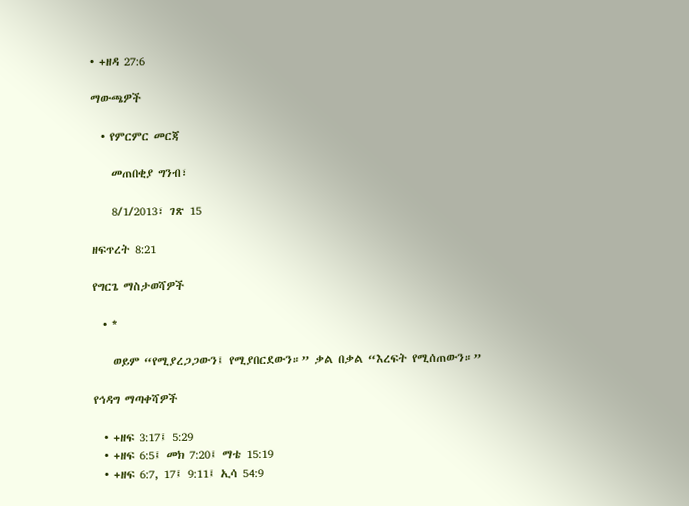• +ዘዳ 27:6

ማውጫዎች

  • የምርምር መርጃ

    መጠበቂያ ግንብ፣

    8/1/2013፣ ገጽ 15

ዘፍጥረት 8:21

የግርጌ ማስታወሻዎች

  • *

    ወይም “የሚያረጋጋውን፤ የሚያበርደውን።” ቃል በቃል “እረፍት የሚሰጠውን።”

የኅዳግ ማጣቀሻዎች

  • +ዘፍ 3:17፤ 5:29
  • +ዘፍ 6:5፤ መክ 7:20፤ ማቴ 15:19
  • +ዘፍ 6:7, 17፤ 9:11፤ ኢሳ 54:9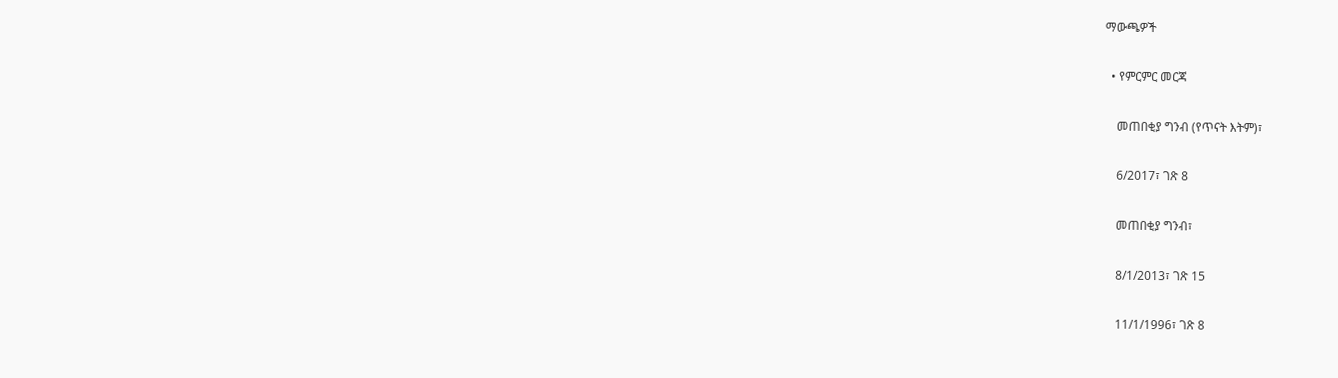ማውጫዎች

  • የምርምር መርጃ

    መጠበቂያ ግንብ (የጥናት እትም)፣

    6/2017፣ ገጽ 8

    መጠበቂያ ግንብ፣

    8/1/2013፣ ገጽ 15

    11/1/1996፣ ገጽ 8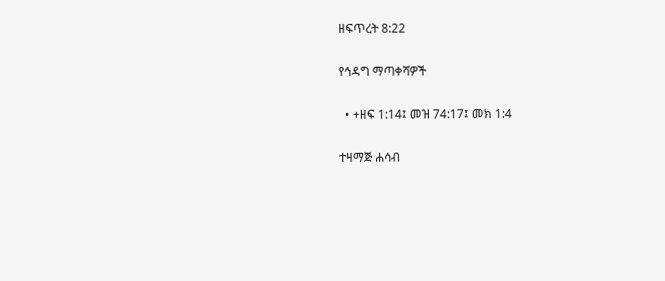ዘፍጥረት 8:22

የኅዳግ ማጣቀሻዎች

  • +ዘፍ 1:14፤ መዝ 74:17፤ መክ 1:4

ተዛማጅ ሐሳብ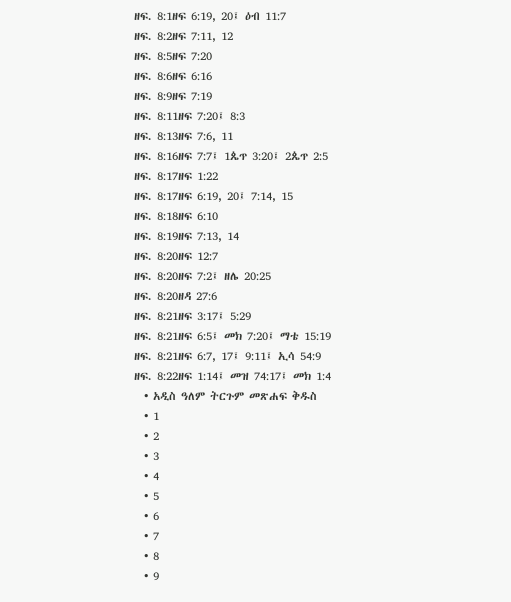ዘፍ. 8:1ዘፍ 6:19, 20፤ ዕብ 11:7
ዘፍ. 8:2ዘፍ 7:11, 12
ዘፍ. 8:5ዘፍ 7:20
ዘፍ. 8:6ዘፍ 6:16
ዘፍ. 8:9ዘፍ 7:19
ዘፍ. 8:11ዘፍ 7:20፤ 8:3
ዘፍ. 8:13ዘፍ 7:6, 11
ዘፍ. 8:16ዘፍ 7:7፤ 1ጴጥ 3:20፤ 2ጴጥ 2:5
ዘፍ. 8:17ዘፍ 1:22
ዘፍ. 8:17ዘፍ 6:19, 20፤ 7:14, 15
ዘፍ. 8:18ዘፍ 6:10
ዘፍ. 8:19ዘፍ 7:13, 14
ዘፍ. 8:20ዘፍ 12:7
ዘፍ. 8:20ዘፍ 7:2፤ ዘሌ 20:25
ዘፍ. 8:20ዘዳ 27:6
ዘፍ. 8:21ዘፍ 3:17፤ 5:29
ዘፍ. 8:21ዘፍ 6:5፤ መክ 7:20፤ ማቴ 15:19
ዘፍ. 8:21ዘፍ 6:7, 17፤ 9:11፤ ኢሳ 54:9
ዘፍ. 8:22ዘፍ 1:14፤ መዝ 74:17፤ መክ 1:4
  • አዲስ ዓለም ትርጉም መጽሐፍ ቅዱስ
  • 1
  • 2
  • 3
  • 4
  • 5
  • 6
  • 7
  • 8
  • 9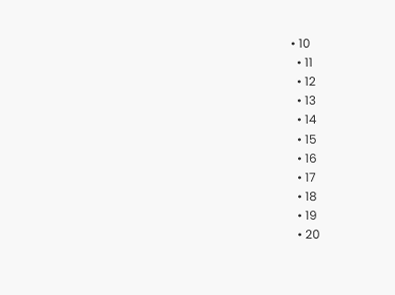• 10
  • 11
  • 12
  • 13
  • 14
  • 15
  • 16
  • 17
  • 18
  • 19
  • 20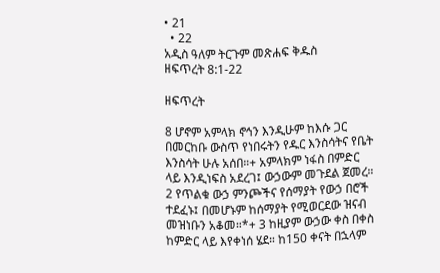• 21
  • 22
አዲስ ዓለም ትርጉም መጽሐፍ ቅዱስ
ዘፍጥረት 8:1-22

ዘፍጥረት

8 ሆኖም አምላክ ኖኅን እንዲሁም ከእሱ ጋር በመርከቡ ውስጥ የነበሩትን የዱር እንስሳትና የቤት እንስሳት ሁሉ አሰበ።+ አምላክም ነፋስ በምድር ላይ እንዲነፍስ አደረገ፤ ውኃውም መጉደል ጀመረ። 2 የጥልቁ ውኃ ምንጮችና የሰማያት የውኃ በሮች ተደፈኑ፤ በመሆኑም ከሰማያት የሚወርደው ዝናብ መዝነቡን አቆመ።*+ 3 ከዚያም ውኃው ቀስ በቀስ ከምድር ላይ እየቀነሰ ሄደ። ከ150 ቀናት በኋላም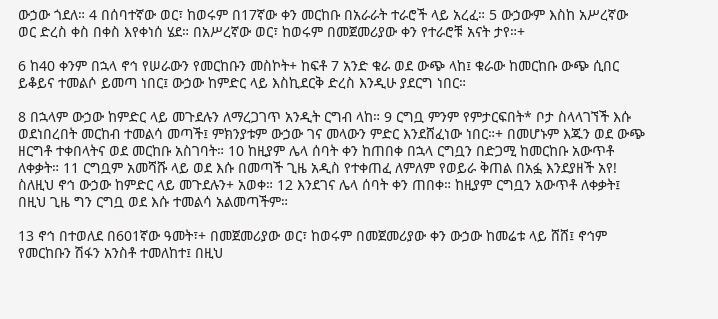ውኃው ጎደለ። 4 በሰባተኛው ወር፣ ከወሩም በ17ኛው ቀን መርከቡ በአራራት ተራሮች ላይ አረፈ። 5 ውኃውም እስከ አሥረኛው ወር ድረስ ቀስ በቀስ እየቀነሰ ሄደ። በአሥረኛው ወር፣ ከወሩም በመጀመሪያው ቀን የተራሮቹ አናት ታየ።+

6 ከ40 ቀንም በኋላ ኖኅ የሠራውን የመርከቡን መስኮት+ ከፍቶ 7 አንድ ቁራ ወደ ውጭ ላከ፤ ቁራው ከመርከቡ ውጭ ሲበር ይቆይና ተመልሶ ይመጣ ነበር፤ ውኃው ከምድር ላይ እስኪደርቅ ድረስ እንዲሁ ያደርግ ነበር።

8 በኋላም ውኃው ከምድር ላይ መጉደሉን ለማረጋገጥ አንዲት ርግብ ላከ። 9 ርግቧ ምንም የምታርፍበት* ቦታ ስላላገኘች እሱ ወደነበረበት መርከብ ተመልሳ መጣች፤ ምክንያቱም ውኃው ገና መላውን ምድር እንደሸፈነው ነበር።+ በመሆኑም እጁን ወደ ውጭ ዘርግቶ ተቀበላትና ወደ መርከቡ አስገባት። 10 ከዚያም ሌላ ሰባት ቀን ከጠበቀ በኋላ ርግቧን በድጋሚ ከመርከቡ አውጥቶ ለቀቃት። 11 ርግቧም አመሻሹ ላይ ወደ እሱ በመጣች ጊዜ አዲስ የተቀጠፈ ለምለም የወይራ ቅጠል በአፏ እንደያዘች አየ! ስለዚህ ኖኅ ውኃው ከምድር ላይ መጉደሉን+ አወቀ። 12 እንደገና ሌላ ሰባት ቀን ጠበቀ። ከዚያም ርግቧን አውጥቶ ለቀቃት፤ በዚህ ጊዜ ግን ርግቧ ወደ እሱ ተመልሳ አልመጣችም።

13 ኖኅ በተወለደ በ601ኛው ዓመት፣+ በመጀመሪያው ወር፣ ከወሩም በመጀመሪያው ቀን ውኃው ከመሬቱ ላይ ሸሸ፤ ኖኅም የመርከቡን ሽፋን አንስቶ ተመለከተ፤ በዚህ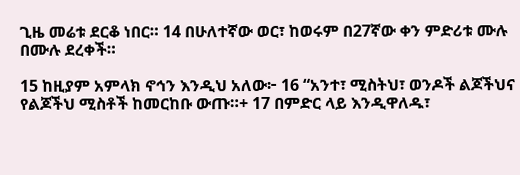ጊዜ መሬቱ ደርቆ ነበር። 14 በሁለተኛው ወር፣ ከወሩም በ27ኛው ቀን ምድሪቱ ሙሉ በሙሉ ደረቀች።

15 ከዚያም አምላክ ኖኅን እንዲህ አለው፦ 16 “አንተ፣ ሚስትህ፣ ወንዶች ልጆችህና የልጆችህ ሚስቶች ከመርከቡ ውጡ።+ 17 በምድር ላይ እንዲዋለዱ፣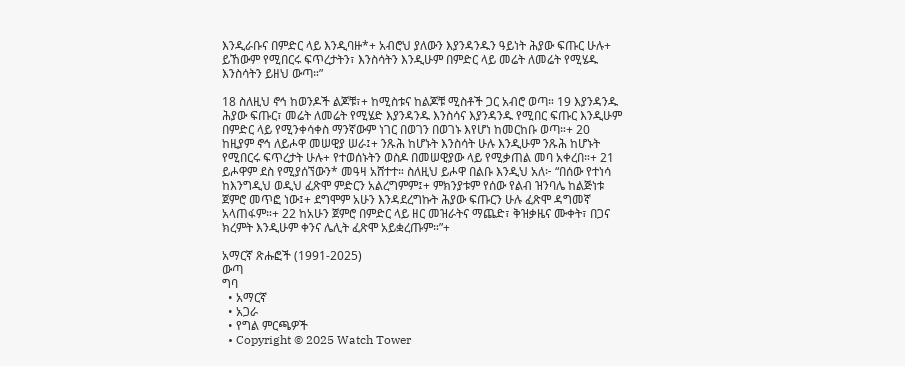እንዲራቡና በምድር ላይ እንዲባዙ*+ አብሮህ ያለውን እያንዳንዱን ዓይነት ሕያው ፍጡር ሁሉ+ ይኸውም የሚበርሩ ፍጥረታትን፣ እንስሳትን እንዲሁም በምድር ላይ መሬት ለመሬት የሚሄዱ እንስሳትን ይዘህ ውጣ።”

18 ስለዚህ ኖኅ ከወንዶች ልጆቹ፣+ ከሚስቱና ከልጆቹ ሚስቶች ጋር አብሮ ወጣ። 19 እያንዳንዱ ሕያው ፍጡር፣ መሬት ለመሬት የሚሄድ እያንዳንዱ እንስሳና እያንዳንዱ የሚበር ፍጡር እንዲሁም በምድር ላይ የሚንቀሳቀስ ማንኛውም ነገር በወገን በወገኑ እየሆነ ከመርከቡ ወጣ።+ 20 ከዚያም ኖኅ ለይሖዋ መሠዊያ ሠራ፤+ ንጹሕ ከሆኑት እንስሳት ሁሉ እንዲሁም ንጹሕ ከሆኑት የሚበርሩ ፍጥረታት ሁሉ+ የተወሰኑትን ወስዶ በመሠዊያው ላይ የሚቃጠል መባ አቀረበ።+ 21 ይሖዋም ደስ የሚያሰኘውን* መዓዛ አሸተተ። ስለዚህ ይሖዋ በልቡ እንዲህ አለ፦ “በሰው የተነሳ ከእንግዲህ ወዲህ ፈጽሞ ምድርን አልረግምም፤+ ምክንያቱም የሰው የልብ ዝንባሌ ከልጅነቱ ጀምሮ መጥፎ ነው፤+ ደግሞም አሁን እንዳደረግኩት ሕያው ፍጡርን ሁሉ ፈጽሞ ዳግመኛ አላጠፋም።+ 22 ከአሁን ጀምሮ በምድር ላይ ዘር መዝራትና ማጨድ፣ ቅዝቃዜና ሙቀት፣ በጋና ክረምት እንዲሁም ቀንና ሌሊት ፈጽሞ አይቋረጡም።”+

አማርኛ ጽሑፎች (1991-2025)
ውጣ
ግባ
  • አማርኛ
  • አጋራ
  • የግል ምርጫዎች
  • Copyright © 2025 Watch Tower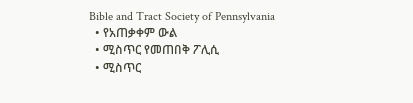Bible and Tract Society of Pennsylvania
  • የአጠቃቀም ውል
  • ሚስጥር የመጠበቅ ፖሊሲ
  • ሚስጥር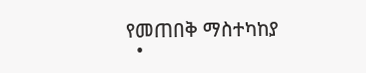የመጠበቅ ማስተካከያ
  •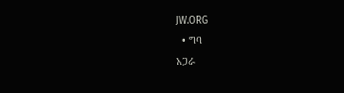JW.ORG
  • ግባ
አጋራ